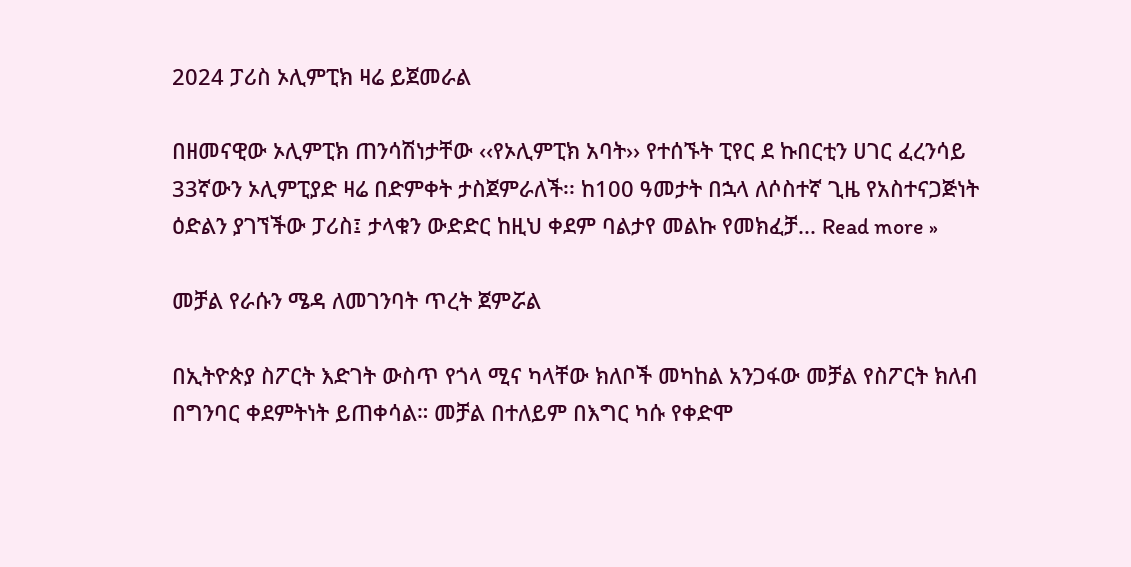2024 ፓሪስ ኦሊምፒክ ዛሬ ይጀመራል

በዘመናዊው ኦሊምፒክ ጠንሳሽነታቸው ‹‹የኦሊምፒክ አባት›› የተሰኙት ፒየር ደ ኩበርቲን ሀገር ፈረንሳይ 33ኛውን ኦሊምፒያድ ዛሬ በድምቀት ታስጀምራለች፡፡ ከ100 ዓመታት በኋላ ለሶስተኛ ጊዜ የአስተናጋጅነት ዕድልን ያገኘችው ፓሪስ፤ ታላቁን ውድድር ከዚህ ቀደም ባልታየ መልኩ የመክፈቻ... Read more »

መቻል የራሱን ሜዳ ለመገንባት ጥረት ጀምሯል

በኢትዮጵያ ስፖርት እድገት ውስጥ የጎላ ሚና ካላቸው ክለቦች መካከል አንጋፋው መቻል የስፖርት ክለብ በግንባር ቀደምትነት ይጠቀሳል። መቻል በተለይም በእግር ካሱ የቀድሞ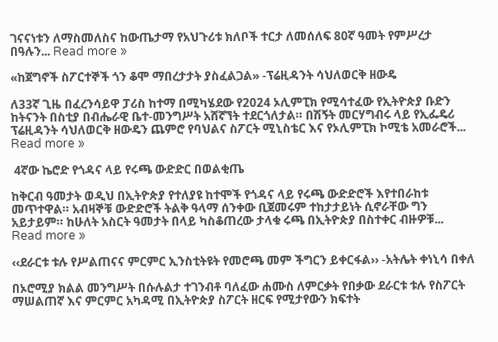ገናናነቱን ለማስመለስና ከውጤታማ የአህጉሪቱ ክለቦች ተርታ ለመሰለፍ 80ኛ ዓመት የምሥረታ በዓሉን... Read more »

«ከጀግኖች ስፖርተኞች ጎን ቆሞ ማበረታታት ያስፈልጋል» -ፕሬዚዳንት ሳህለወርቅ ዘውዴ

ለ33ኛ ጊዜ በፈረንሳይዋ ፓሪስ ከተማ በሚካሄደው የ2024 ኦሊምፒክ የሚሳተፈው የኢትዮጵያ ቡድን ከትናንት በስቲያ በብሔራዊ ቤተ-መንግሥት አሸኛኘት ተደርጎለታል። በሽኝት መርሃግብሩ ላይ የኢፌዴሪ ፕሬዚዳንት ሳህለወርቅ ዘውዴን ጨምሮ የባህልና ስፖርት ሚኒስቴር እና የኦሊምፒክ ኮሚቴ አመራሮች... Read more »

 4ኛው ኬሮድ የጎዳና ላይ የሩጫ ውድድር በወልቂጤ

ከቅርብ ዓመታት ወዲህ በኢትዮጵያ የተለያዩ ከተሞች የጎዳና ላይ የሩጫ ውድድሮች እየተበራከቱ መጥተዋል። አብዛኞቹ ውድድሮች ትልቅ ዓላማ ሰንቀው ቢጀመሩም ተከታታይነት ሲኖራቸው ግን አይታይም። ከሁለት አስርት ዓመታት በላይ ካስቆጠረው ታላቁ ሩጫ በኢትዮጵያ በስተቀር ብዙዎቹ... Read more »

‹‹ደራርቱ ቱሉ የሥልጠናና ምርምር ኢንስቲትዩት የመሮጫ መም ችግርን ይቀርፋል›› -አትሌት ቀነኒሳ በቀለ

በኦሮሚያ ክልል መንግሥት በሱሉልታ ተገንብቶ ባለፈው ሐሙስ ለምርቃት የበቃው ደራርቱ ቱሉ የስፖርት ማሠልጠኛ እና ምርምር አካዳሚ በኢትዮጵያ ስፖርት ዘርፍ የሚታየውን ክፍተት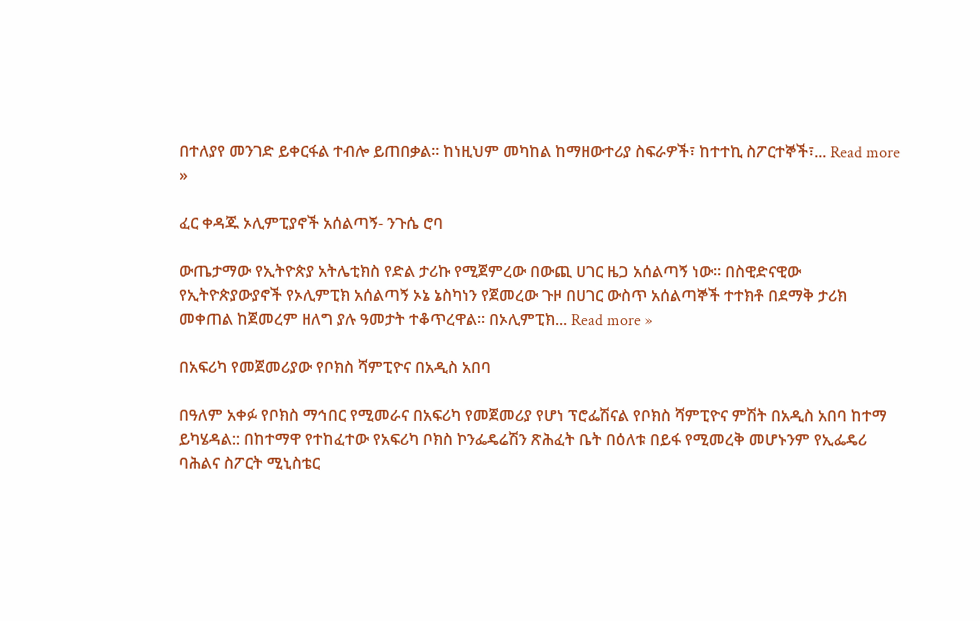በተለያየ መንገድ ይቀርፋል ተብሎ ይጠበቃል። ከነዚህም መካከል ከማዘውተሪያ ስፍራዎች፣ ከተተኪ ስፖርተኞች፣... Read more »

ፈር ቀዳጁ ኦሊምፒያኖች አሰልጣኝ- ንጉሴ ሮባ

ውጤታማው የኢትዮጵያ አትሌቲክስ የድል ታሪኩ የሚጀምረው በውጪ ሀገር ዜጋ አሰልጣኝ ነው። በስዊድናዊው የኢትዮጵያውያኖች የኦሊምፒክ አሰልጣኝ ኦኔ ኔስካነን የጀመረው ጉዞ በሀገር ውስጥ አሰልጣኞች ተተክቶ በደማቅ ታሪክ መቀጠል ከጀመረም ዘለግ ያሉ ዓመታት ተቆጥረዋል። በኦሊምፒክ... Read more »

በአፍሪካ የመጀመሪያው የቦክስ ሻምፒዮና በአዲስ አበባ

በዓለም አቀፉ የቦክስ ማኅበር የሚመራና በአፍሪካ የመጀመሪያ የሆነ ፕሮፌሽናል የቦክስ ሻምፒዮና ምሽት በአዲስ አበባ ከተማ ይካሄዳል:: በከተማዋ የተከፈተው የአፍሪካ ቦክስ ኮንፌዴሬሽን ጽሕፈት ቤት በዕለቱ በይፋ የሚመረቅ መሆኑንም የኢፌዴሪ ባሕልና ስፖርት ሚኒስቴር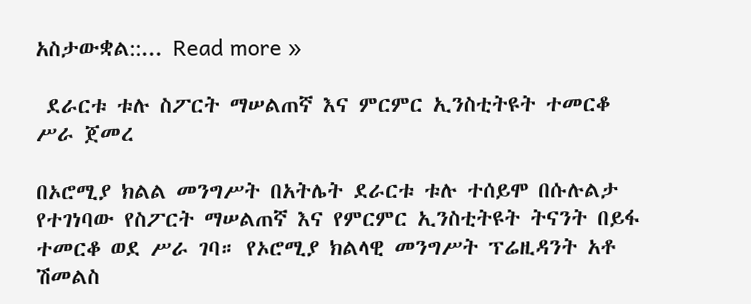አስታውቋል::... Read more »

 ደራርቱ ቱሉ ስፖርት ማሠልጠኛ እና ምርምር ኢንስቲትዩት ተመርቆ ሥራ ጀመረ

በኦሮሚያ ክልል መንግሥት በአትሌት ደራርቱ ቱሉ ተሰይሞ በሱሉልታ የተገነባው የስፖርት ማሠልጠኛ እና የምርምር ኢንስቲትዩት ትናንት በይፋ ተመርቆ ወደ ሥራ ገባ። የኦሮሚያ ክልላዊ መንግሥት ፕሬዚዳንት አቶ ሽመልስ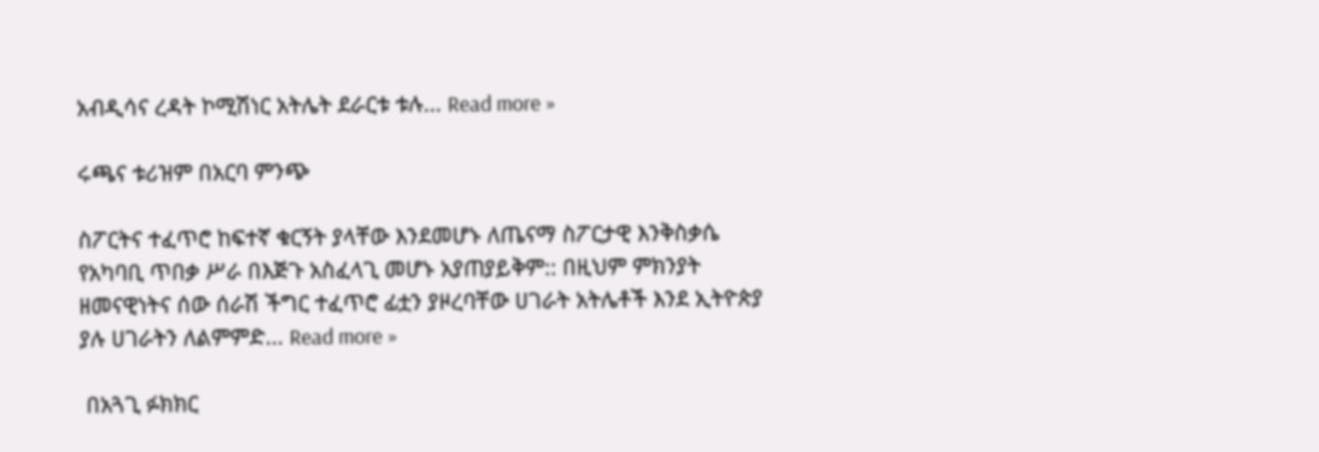አብዲሳና ረዳት ኮሚሽነር አትሌት ደራርቱ ቱሉ... Read more »

ሩጫና ቱሪዝም በአርባ ምንጭ

ስፖርትና ተፈጥሮ ከፍተኛ ቁርኝት ያላቸው እንደመሆኑ ለጤናማ ስፖርታዊ እንቅስቃሴ የአካባቢ ጥበቃ ሥራ በእጅጉ አስፈላጊ መሆኑ አያጠያይቅም:: በዚህም ምክንያት ዘመናዊነትና ሰው ሰራሽ ችግር ተፈጥሮ ፊቷን ያዞረባቸው ሀገራት አትሌቶች እንደ ኢትዮጵያ ያሉ ሀገራትን ለልምምድ... Read more »

 በአጓጊ ፉክክር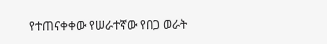የተጠናቀቀው የሠራተኛው የበጋ ወራት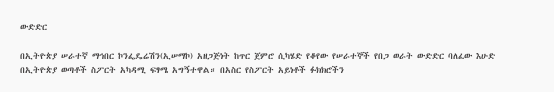ውድድር

በኢትዮጵያ ሠራተኛ ማኅበር ኮንፌዴሬሽን(ኢሠማኮ) አዘጋጅነት ከጥር ጀምሮ ሲካሄድ የቆየው የሠራተኞች የበጋ ወራት ውድድር ባለፈው እሁድ በኢትዮጵያ ወጣቶች ስፖርት አካዳሚ ፍፃሜ አግኝተዋል። በአስር የስፖርት አይነቶች ፉክክሮችን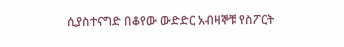ሲያስተናግድ በቆየው ውድድር አብዛኞቹ የስፖርት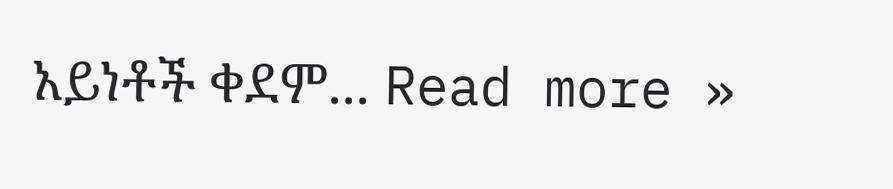አይነቶች ቀደም... Read more »